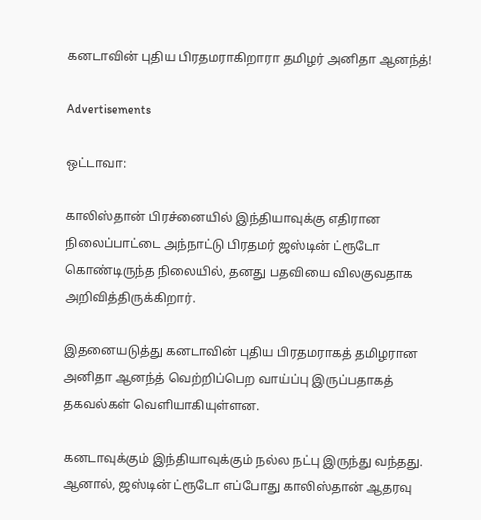கனடாவின் புதிய பிரதமராகிறாரா தமிழர் அனிதா ஆனந்த்!

Advertisements

ஒட்டாவா:

காலிஸ்தான் பிரச்னையில் இந்தியாவுக்கு எதிரான நிலைப்பாட்டை அந்நாட்டு பிரதமர் ஜஸ்டின் ட்ரூடோ கொண்டிருந்த நிலையில், தனது பதவியை விலகுவதாக அறிவித்திருக்கிறார்.

இதனையடுத்து கனடாவின் புதிய பிரதமராகத் தமிழரான அனிதா ஆனந்த் வெற்றிப்பெற வாய்ப்பு இருப்பதாகத் தகவல்கள் வெளியாகியுள்ளன.

கனடாவுக்கும் இந்தியாவுக்கும் நல்ல நட்பு இருந்து வந்தது. ஆனால், ஜஸ்டின் ட்ரூடோ எப்போது காலிஸ்தான் ஆதரவு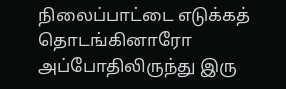நிலைப்பாட்டை எடுக்கத் தொடங்கினாரோ அப்போதிலிருந்து இரு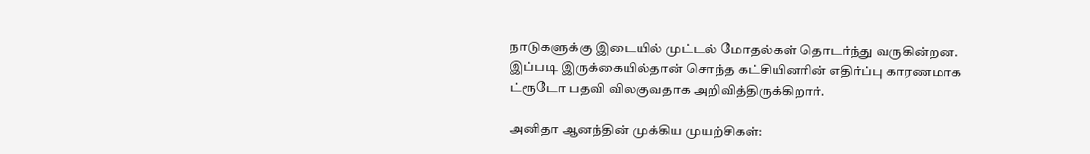நாடுகளுக்கு இடையில் முட்டல் மோதல்கள் தொடர்ந்து வருகின்றன. இப்படி இருக்கையில்தான் சொந்த கட்சியினரின் எதிர்ப்பு காரணமாக ட்ரூடோ பதவி விலகுவதாக அறிவித்திருக்கிறார்.

அனிதா ஆனந்தின் முக்கிய முயற்சிகள்: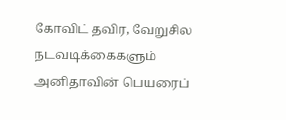கோவிட் தவிர, வேறுசில நடவடிக்கைகளும் அனிதாவின் பெயரைப்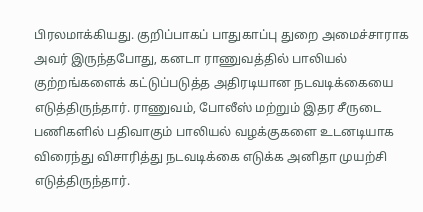பிரலமாக்கியது. குறிப்பாகப் பாதுகாப்பு துறை அமைச்சாராக அவர் இருந்தபோது, கனடா ராணுவத்தில் பாலியல் குற்றங்களைக் கட்டுப்படுத்த அதிரடியான நடவடிக்கையை எடுத்திருந்தார். ராணுவம், போலீஸ் மற்றும் இதர சீருடை பணிகளில் பதிவாகும் பாலியல் வழக்குகளை உடனடியாக விரைந்து விசாரித்து நடவடிக்கை எடுக்க அனிதா முயற்சி எடுத்திருந்தார்.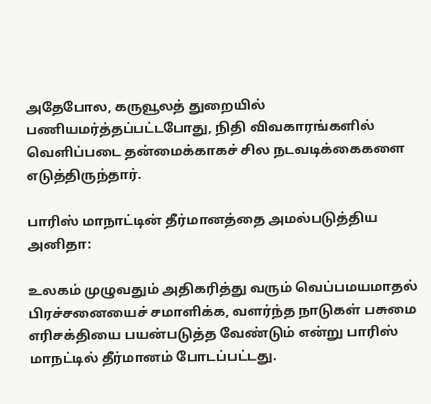அதேபோல, கருவூலத் துறையில் பணியமர்த்தப்பட்டபோது, நிதி விவகாரங்களில் வெளிப்படை தன்மைக்காகச் சில நடவடிக்கைகளை எடுத்திருந்தார்.

பாரிஸ் மாநாட்டின் தீர்மானத்தை அமல்படுத்திய அனிதா:

உலகம் முழுவதும் அதிகரித்து வரும் வெப்பமயமாதல் பிரச்சனையைச் சமாளிக்க, வளர்ந்த நாடுகள் பசுமை எரிசக்தியை பயன்படுத்த வேண்டும் என்று பாரிஸ் மாநட்டில் தீர்மானம் போடப்பட்டது.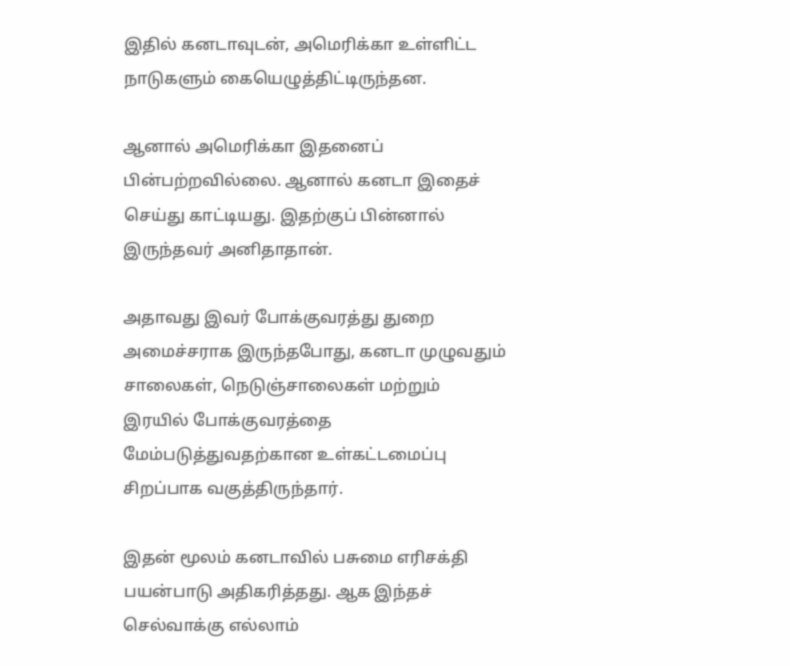இதில் கனடாவுடன், அமெரிக்கா உள்ளிட்ட நாடுகளும் கையெழுத்திட்டிருந்தன.

ஆனால் அமெரிக்கா இதனைப் பின்பற்றவில்லை. ஆனால் கனடா இதைச் செய்து காட்டியது. இதற்குப் பின்னால் இருந்தவர் அனிதாதான்.

அதாவது இவர் போக்குவரத்து துறை அமைச்சராக இருந்தபோது, கனடா முழுவதும் சாலைகள், நெடுஞ்சாலைகள் மற்றும் இரயில் போக்குவரத்தை மேம்படுத்துவதற்கான உள்கட்டமைப்பு சிறப்பாக வகுத்திருந்தார்.

இதன் மூலம் கனடாவில் பசுமை எரிசக்தி பயன்பாடு அதிகரித்தது. ஆக இந்தச் செல்வாக்கு எல்லாம்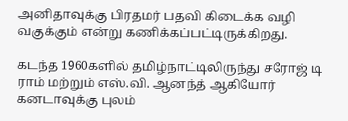அனிதாவுக்கு பிரதமர் பதவி கிடைக்க வழி வகுக்கும் என்று கணிக்கப்பட்டிருக்கிறது.

கடந்த 1960களில் தமிழ்நாட்டிலிருந்து சரோஜ் டி ராம் மற்றும் எஸ்.வி. ஆனந்த் ஆகியோர் கனடாவுக்கு புலம்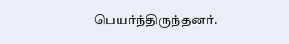பெயர்ந்திருந்தனர்.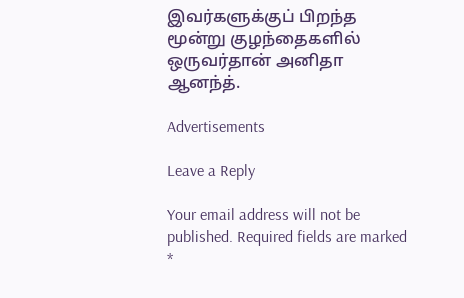இவர்களுக்குப் பிறந்த மூன்று குழந்தைகளில் ஒருவர்தான் அனிதா ஆனந்த்.

Advertisements

Leave a Reply

Your email address will not be published. Required fields are marked *